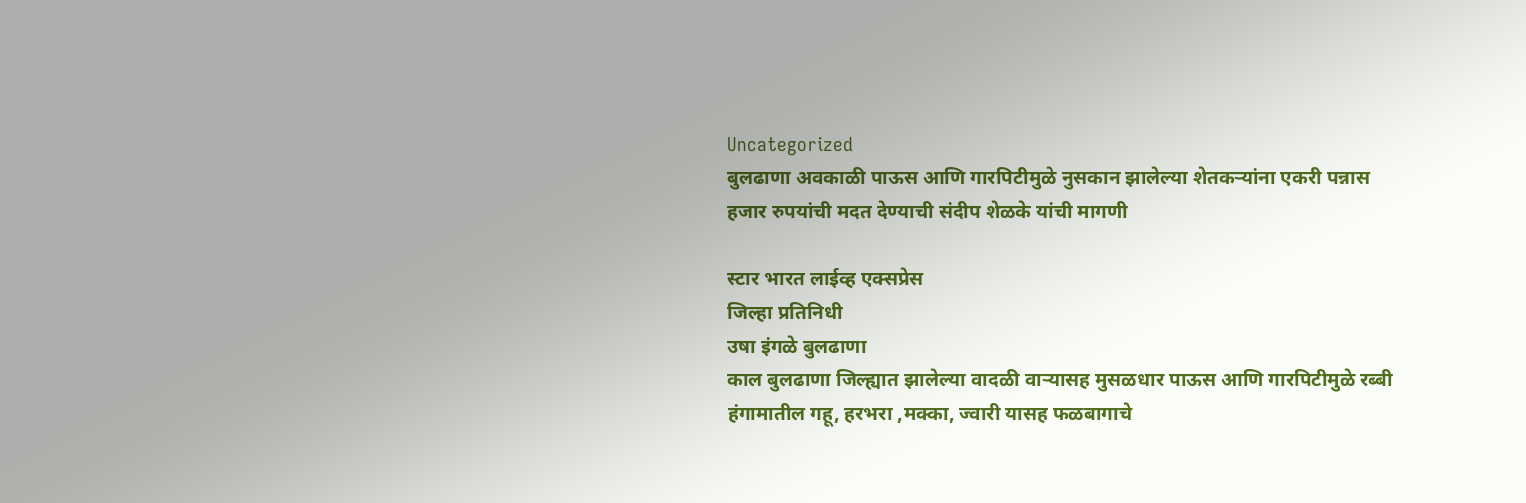Uncategorized
बुलढाणा अवकाळी पाऊस आणि गारपिटीमुळे नुसकान झालेल्या शेतकऱ्यांना एकरी पन्नास हजार रुपयांची मदत देण्याची संदीप शेळके यांची मागणी

स्टार भारत लाईव्ह एक्सप्रेस
जिल्हा प्रतिनिधी
उषा इंगळे बुलढाणा
काल बुलढाणा जिल्ह्यात झालेल्या वादळी वाऱ्यासह मुसळधार पाऊस आणि गारपिटीमुळे रब्बी हंगामातील गहू, हरभरा ,मक्का, ज्वारी यासह फळबागाचे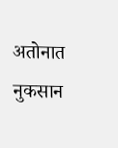अतोनात नुकसान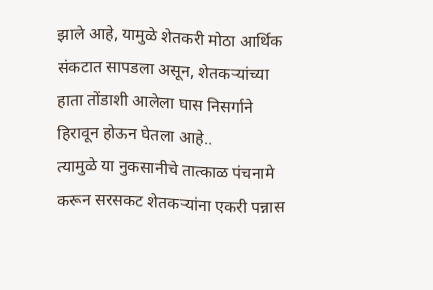झाले आहे, यामुळे शेतकरी मोठा आर्थिक संकटात सापडला असून, शेतकऱ्यांच्या हाता तोंडाशी आलेला घास निसर्गाने हिरावून होऊन घेतला आहे..
त्यामुळे या नुकसानीचे तात्काळ पंचनामे करून सरसकट शेतकऱ्यांना एकरी पन्नास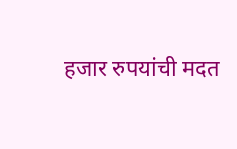हजार रुपयांची मदत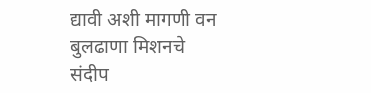द्यावी अशी मागणी वन बुलढाणा मिशनचे
संदीप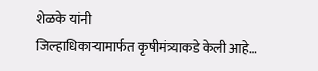शेळके यांनी
जिल्हाधिकाऱ्यामार्फत कृषीमंत्र्याकडे केली आहे…